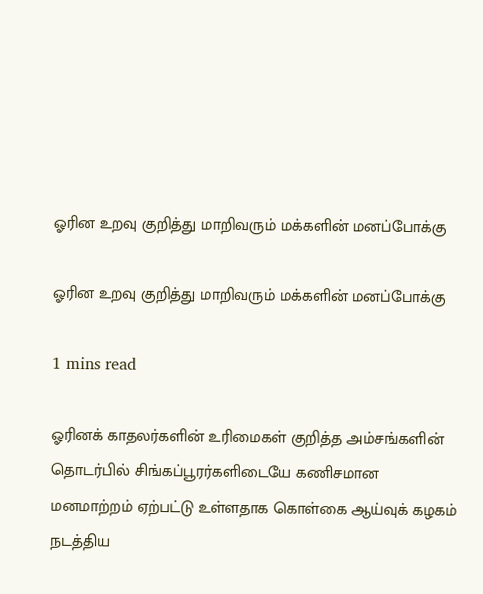ஓரின உறவு குறித்து மாறிவரும் மக்களின் மனப்போக்கு

ஓரின உறவு குறித்து மாறிவரும் மக்களின் மனப்போக்கு

1 mins read

ஓரினக் காதலர்களின் உரிமைகள் குறித்த அம்சங்களின் தொடர்பில் சிங்கப்பூரர்களிடையே கணிசமான மனமாற்றம் ஏற்பட்டு உள்ளதாக கொள்கை ஆய்வுக் கழகம் நடத்திய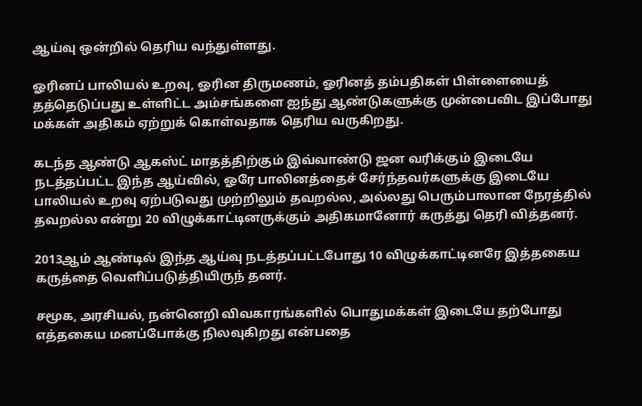ஆய்வு ஒன்றில் தெரிய வந்துள்ளது.

ஓரினப் பாலியல் உறவு, ஓரின திருமணம், ஓரினத் தம்பதிகள் பிள்ளையைத் தத்தெடுப்பது உள்ளிட்ட அம்சங்களை ஐந்து ஆண்டுகளுக்கு முன்பைவிட இப்போது மக்கள் அதிகம் ஏற்றுக் கொள்வதாக தெரிய வருகிறது.

கடந்த ஆண்டு ஆகஸ்ட் மாதத்திற்கும் இவ்வாண்டு ஜன வரிக்கும் இடையே நடத்தப்பட்ட இந்த ஆய்வில், ஓரே பாலினத்தைச் சேர்ந்தவர்களுக்கு இடையே பாலியல் உறவு ஏற்படுவது முற்றிலும் தவறல்ல, அல்லது பெரும்பாலான நேரத்தில் தவறல்ல என்று 20 விழுக்காட்டினருக்கும் அதிகமானோர் கருத்து தெரி வித்தனர்.

2013ஆம் ஆண்டில் இந்த ஆய்வு நடத்தப்பட்டபோது 10 விழுக்காட்டினரே இத்தகைய கருத்தை வெளிப்படுத்தியிருந் தனர்.

சமூக, அரசியல், நன்னெறி விவகாரங்களில் பொதுமக்கள் இடையே தற்போது எத்தகைய மனப்போக்கு நிலவுகிறது என்பதை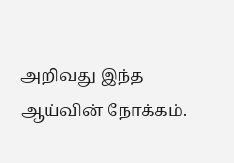அறிவது இந்த ஆய்வின் நோக்கம்.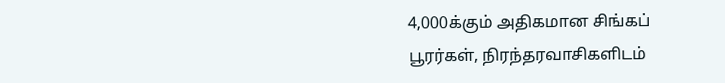4,000க்கும் அதிகமான சிங்கப் பூரர்கள், நிரந்தரவாசிகளிடம்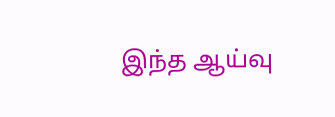இந்த ஆய்வு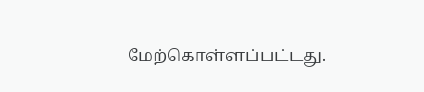மேற்கொள்ளப்பட்டது.